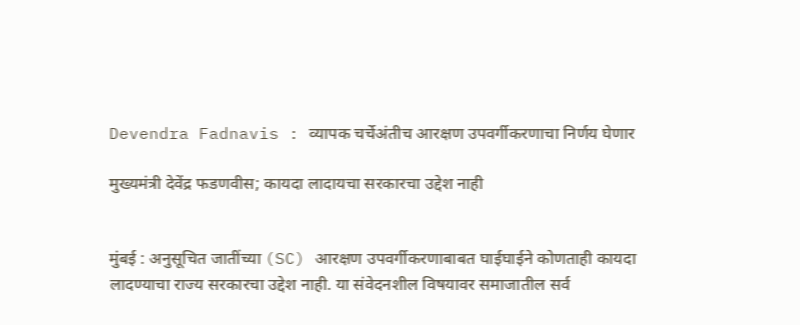Devendra Fadnavis : व्यापक चर्चेअंतीच आरक्षण उपवर्गीकरणाचा निर्णय घेणार

मुख्यमंत्री देवेंद्र फडणवीस; कायदा लादायचा सरकारचा उद्देश नाही


मुंबई : अनुसूचित जातींच्या (SC) आरक्षण उपवर्गीकरणाबाबत घाईघाईने कोणताही कायदा लादण्याचा राज्य सरकारचा उद्देश नाही. या संवेदनशील विषयावर समाजातील सर्व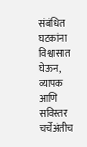संबंधित घटकांना विश्वासात घेऊन, व्यापक आणि सविस्तर चर्चेअंतीच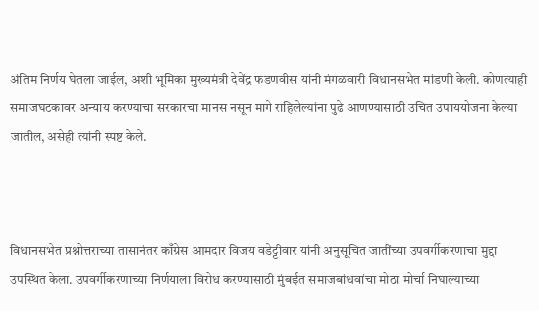अंतिम निर्णय घेतला जाईल, अशी भूमिका मुख्यमंत्री देवेंद्र फडणवीस यांनी मंगळवारी विधानसभेत मांडणी केली. कोणत्याही समाजघटकावर अन्याय करण्याचा सरकारचा मानस नसून मागे राहिलेल्यांना पुढे आणण्यासाठी उचित उपाययोजना केल्या जातील, असेही त्यांनी स्पष्ट केले.



विधानसभेत प्रश्नोत्तराच्या तासानंतर काँग्रेस आमदार विजय वडेट्टीवार यांनी अनुसूचित जातींच्या उपवर्गीकरणाचा मुद्दा उपस्थित केला. उपवर्गीकरणाच्या निर्णयाला विरोध करण्यासाठी मुंबईत समाजबांधवांचा मोठा मोर्चा निघाल्याच्या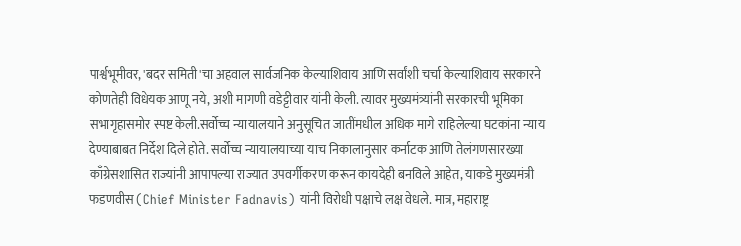पार्श्वभूमीवर, 'बदर समिती'चा अहवाल सार्वजनिक केल्याशिवाय आणि सर्वांशी चर्चा केल्याशिवाय सरकारने कोणतेही विधेयक आणू नये, अशी मागणी वडेट्टीवार यांनी केली. त्यावर मुख्यमंत्र्यांनी सरकारची भूमिका सभागृहासमोर स्पष्ट केली.सर्वोच्च न्यायालयाने अनुसूचित जातींमधील अधिक मागे राहिलेल्या घटकांना न्याय देण्याबाबत निर्देश दिले होते. सर्वोच्च न्यायालयाच्या याच निकालानुसार कर्नाटक आणि तेलंगणसारख्या काँग्रेसशासित राज्यांनी आपापल्या राज्यात उपवर्गीकरण करून कायदेही बनविले आहेत, याकडे मुख्यमंत्री फडणवीस (Chief Minister Fadnavis) यांनी विरोधी पक्षाचे लक्ष वेधले. मात्र, महाराष्ट्र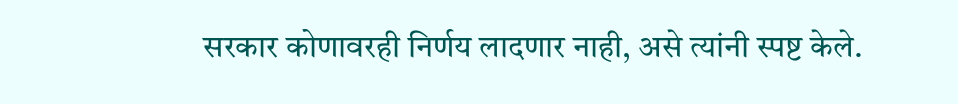सरकार कोणावरही निर्णय लादणार नाही, असे त्यांनी स्पष्ट केले.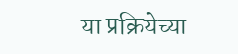या प्रक्रियेच्या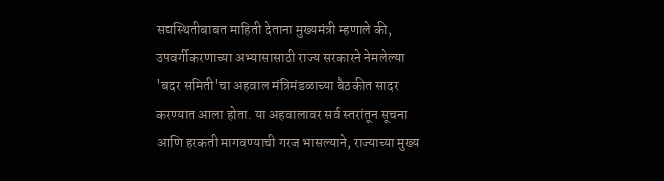सद्यस्थितीबाबत माहिती देताना मुख्यमंत्री म्हणाले की, उपवर्गीकरणाच्या अभ्यासासाठी राज्य सरकारने नेमलेल्या 'बदर समिती'चा अहवाल मंत्रिमंडळाच्या बैठकीत सादर करण्यात आला होता. या अहवालावर सर्व स्तरांतून सूचना आणि हरकती मागवण्याची गरज भासल्याने, राज्याच्या मुख्य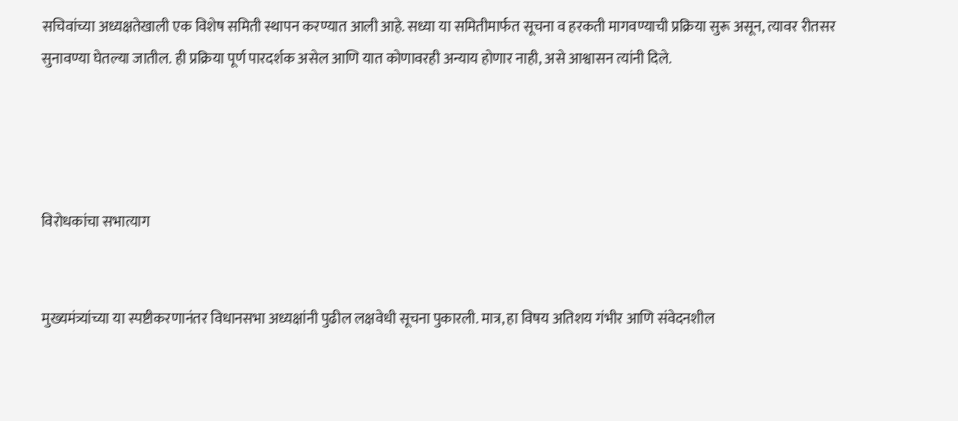सचिवांच्या अध्यक्षतेखाली एक विशेष समिती स्थापन करण्यात आली आहे. सध्या या समितीमार्फत सूचना व हरकती मागवण्याची प्रक्रिया सुरू असून, त्यावर रीतसर सुनावण्या घेतल्या जातील. ही प्रक्रिया पूर्ण पारदर्शक असेल आणि यात कोणावरही अन्याय होणार नाही, असे आश्वासन त्यांनी दिले.




विरोधकांचा सभात्याग


मुख्यमंत्र्यांच्या या स्पष्टीकरणानंतर विधानसभा अध्यक्षांनी पुढील लक्षवेधी सूचना पुकारली. मात्र, हा विषय अतिशय गंभीर आणि संवेदनशील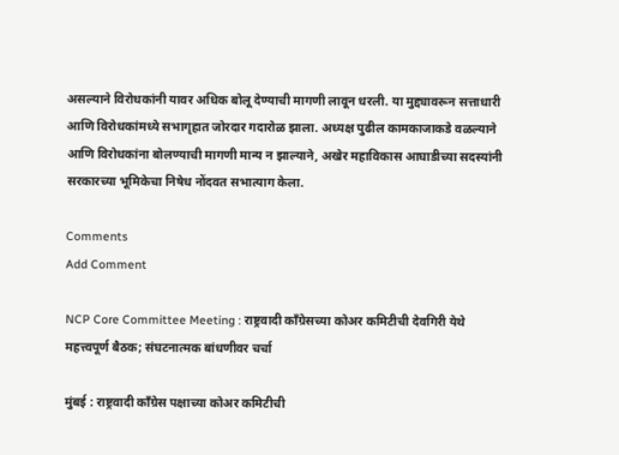असल्याने विरोधकांनी यावर अधिक बोलू देण्याची मागणी लावून धरली. या मुद्द्यावरून सत्ताधारी आणि विरोधकांमध्ये सभागृहात जोरदार गदारोळ झाला. अध्यक्ष पुढील कामकाजाकडे वळल्याने आणि विरोधकांना बोलण्याची मागणी मान्य न झाल्याने, अखेर महाविकास आघाडीच्या सदस्यांनी सरकारच्या भूमिकेचा निषेध नोंदवत सभात्याग केला.

Comments
Add Comment

NCP Core Committee Meeting : राष्ट्रवादी काँग्रेसच्या कोअर कमिटीची देवगिरी येथे महत्त्वपूर्ण बैठक; संघटनात्मक बांधणीवर चर्चा

मुंबई : राष्ट्रवादी काँग्रेस पक्षाच्या कोअर कमिटीची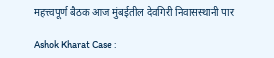महत्त्वपूर्ण बैठक आज मुंबईतील देवगिरी निवासस्थानी पार

Ashok Kharat Case :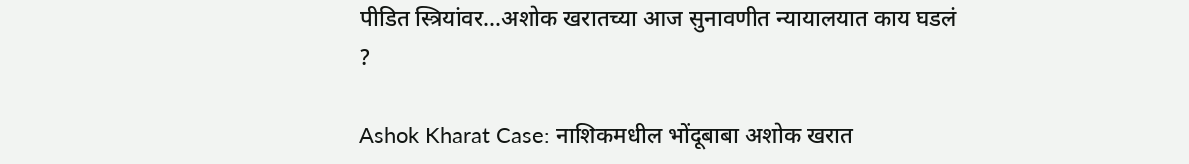पीडित स्त्रियांवर...अशोक खरातच्या आज सुनावणीत न्यायालयात काय घडलं ?

Ashok Kharat Case: नाशिकमधील भोंदूबाबा अशोक खरात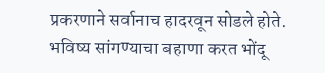प्रकरणाने सर्वानाच हादरवून सोडले होते. भविष्य सांगण्याचा बहाणा करत भोंदू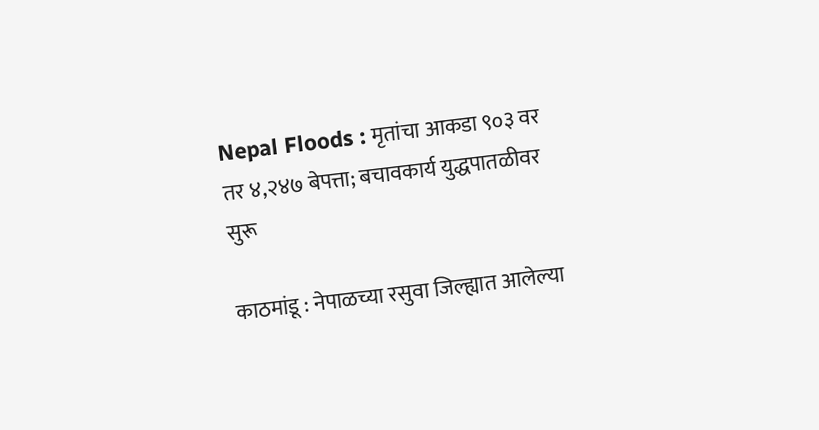Nepal Floods : मृतांचा आकडा ९०३ वर तर ४,२४७ बेपत्ता; बचावकार्य युद्धपातळीवर सुरू

काठमांडू : नेपाळच्या रसुवा जिल्ह्यात आलेल्या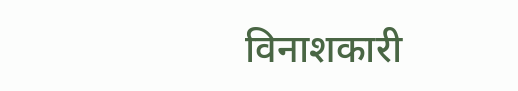विनाशकारी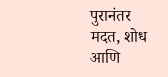पुरानंतर मदत, शोध आणि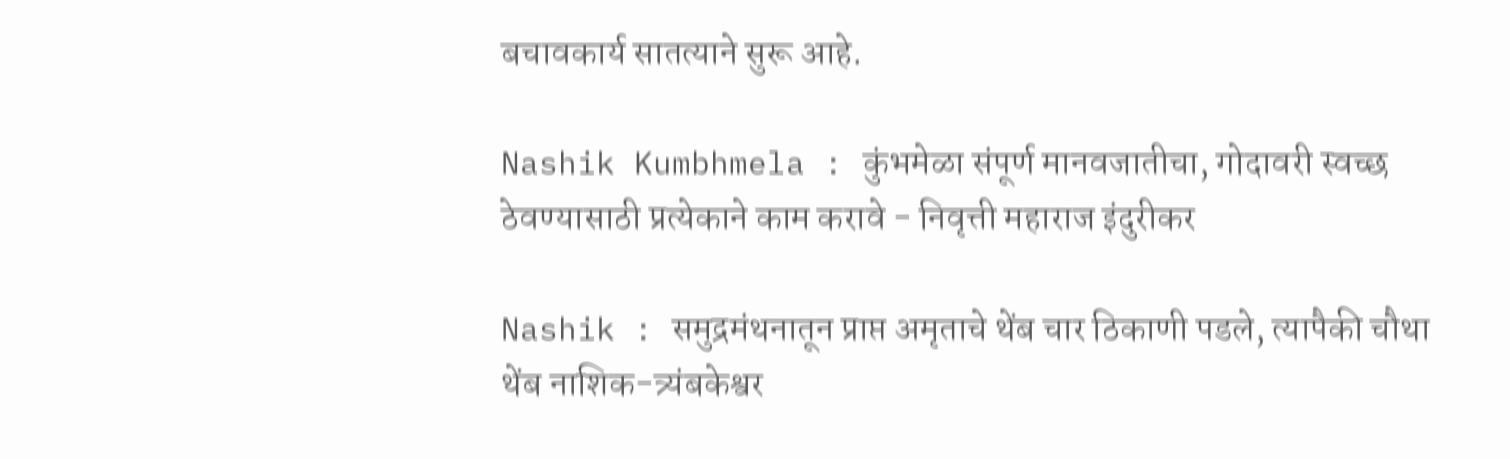बचावकार्य सातत्याने सुरू आहे.

Nashik Kumbhmela : कुंभमेळा संपूर्ण मानवजातीचा, गोदावरी स्वच्छ ठेवण्यासाठी प्रत्येकाने काम करावे - निवृत्ती महाराज इंदुरीकर

Nashik : समुद्रमंथनातून प्राप्त अमृताचे थेंब चार ठिकाणी पडले, त्यापैकी चौथा थेंब नाशिक-त्र्यंबकेश्वर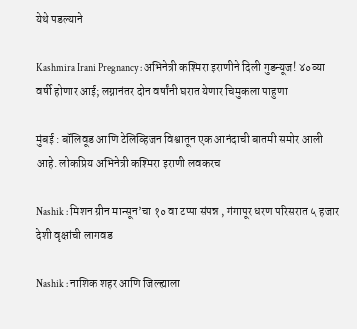येथे पडल्याने

Kashmira Irani Pregnancy : अभिनेत्री कश्मिरा इराणीने दिली गुडन्यूज! ४०व्या वर्षी होणार आई; लग्नानंतर दोन वर्षांनी घरात येणार चिमुकला पाहुणा

मुंबई : बॉलिवूड आणि टेलिव्हिजन विश्वातून एक आनंदाची बातमी समोर आली आहे. लोकप्रिय अभिनेत्री कश्मिरा इराणी लवकरच

Nashik : मिशन ग्रीन मान्सून’चा १० वा टप्पा संपन्न , गंगापूर धरण परिसरात ५ हजार देशी वृक्षांची लागवड

Nashik : नाशिक शहर आणि जिल्ह्याला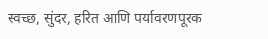स्वच्छ, सुंदर, हरित आणि पर्यावरणपूरक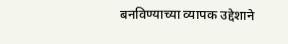बनविण्याच्या व्यापक उद्देशाने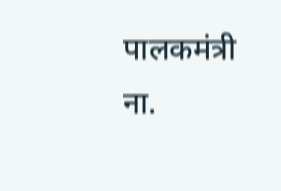पालकमंत्री ना.